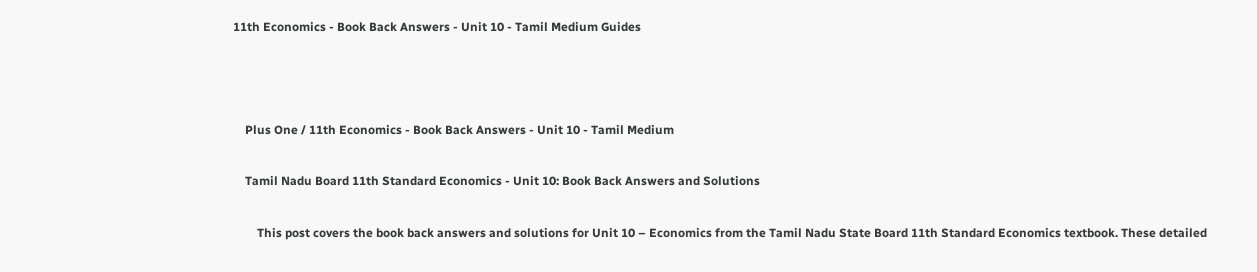11th Economics - Book Back Answers - Unit 10 - Tamil Medium Guides



    Plus One / 11th Economics - Book Back Answers - Unit 10 - Tamil Medium

    Tamil Nadu Board 11th Standard Economics - Unit 10: Book Back Answers and Solutions

        This post covers the book back answers and solutions for Unit 10 – Economics from the Tamil Nadu State Board 11th Standard Economics textbook. These detailed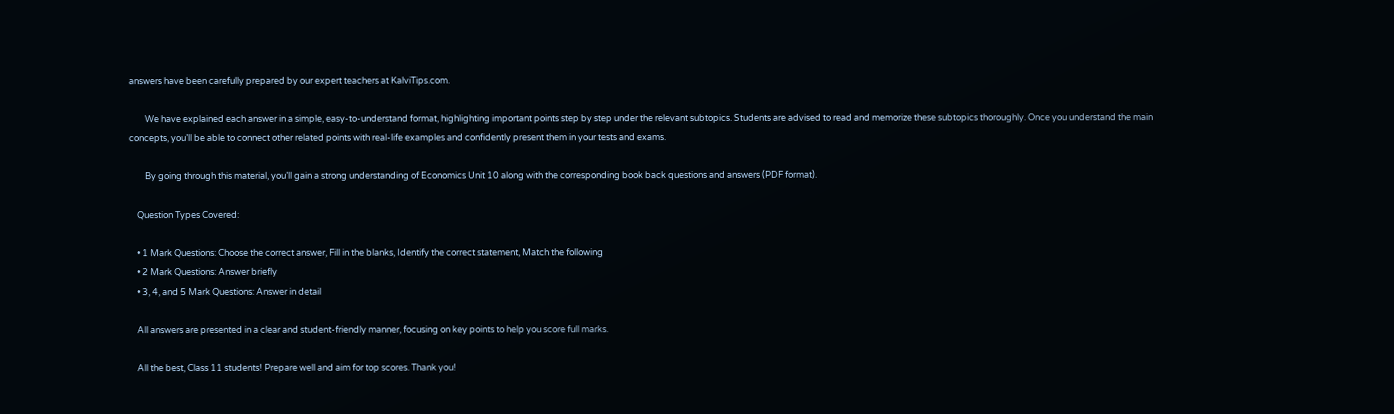answers have been carefully prepared by our expert teachers at KalviTips.com.

        We have explained each answer in a simple, easy-to-understand format, highlighting important points step by step under the relevant subtopics. Students are advised to read and memorize these subtopics thoroughly. Once you understand the main concepts, you’ll be able to connect other related points with real-life examples and confidently present them in your tests and exams.

        By going through this material, you’ll gain a strong understanding of Economics Unit 10 along with the corresponding book back questions and answers (PDF format).

    Question Types Covered:

    • 1 Mark Questions: Choose the correct answer, Fill in the blanks, Identify the correct statement, Match the following
    • 2 Mark Questions: Answer briefly
    • 3, 4, and 5 Mark Questions: Answer in detail

    All answers are presented in a clear and student-friendly manner, focusing on key points to help you score full marks.

    All the best, Class 11 students! Prepare well and aim for top scores. Thank you!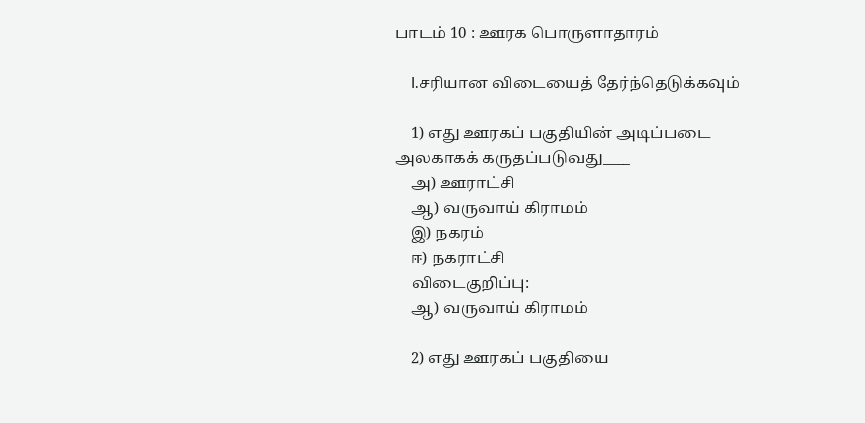பாடம் 10 : ஊரக பொருளாதாரம்

    I.சரியான விடையைத் தேர்ந்தெடுக்கவும்

    1) எது ஊரகப் பகுதியின் அடிப்படை அலகாகக் கருதப்படுவது____
    அ) ஊராட்சி
    ஆ) வருவாய் கிராமம்
    இ) நகரம்
    ஈ) நகராட்சி
    விடைகுறிப்பு:
    ஆ) வருவாய் கிராமம்

    2) எது ஊரகப் பகுதியை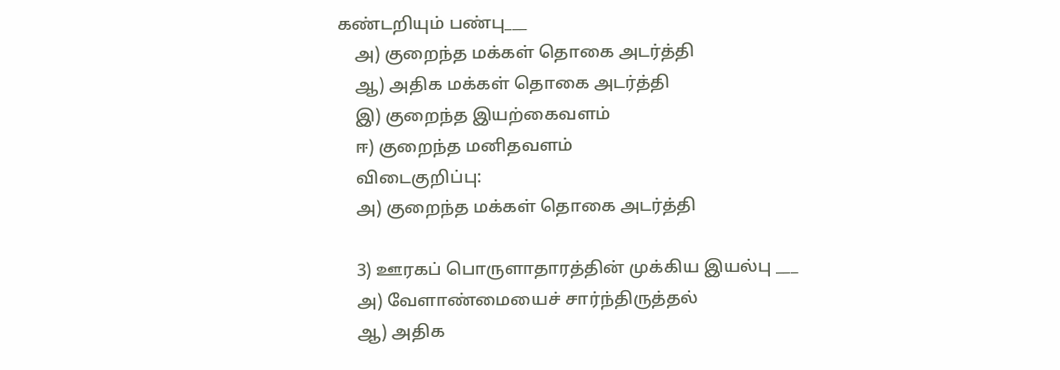கண்டறியும் பண்பு___
    அ) குறைந்த மக்கள் தொகை அடர்த்தி
    ஆ) அதிக மக்கள் தொகை அடர்த்தி
    இ) குறைந்த இயற்கைவளம்
    ஈ) குறைந்த மனிதவளம்
    விடைகுறிப்பு:
    அ) குறைந்த மக்கள் தொகை அடர்த்தி

    3) ஊரகப் பொருளாதாரத்தின் முக்கிய இயல்பு ___
    அ) வேளாண்மையைச் சார்ந்திருத்தல்
    ஆ) அதிக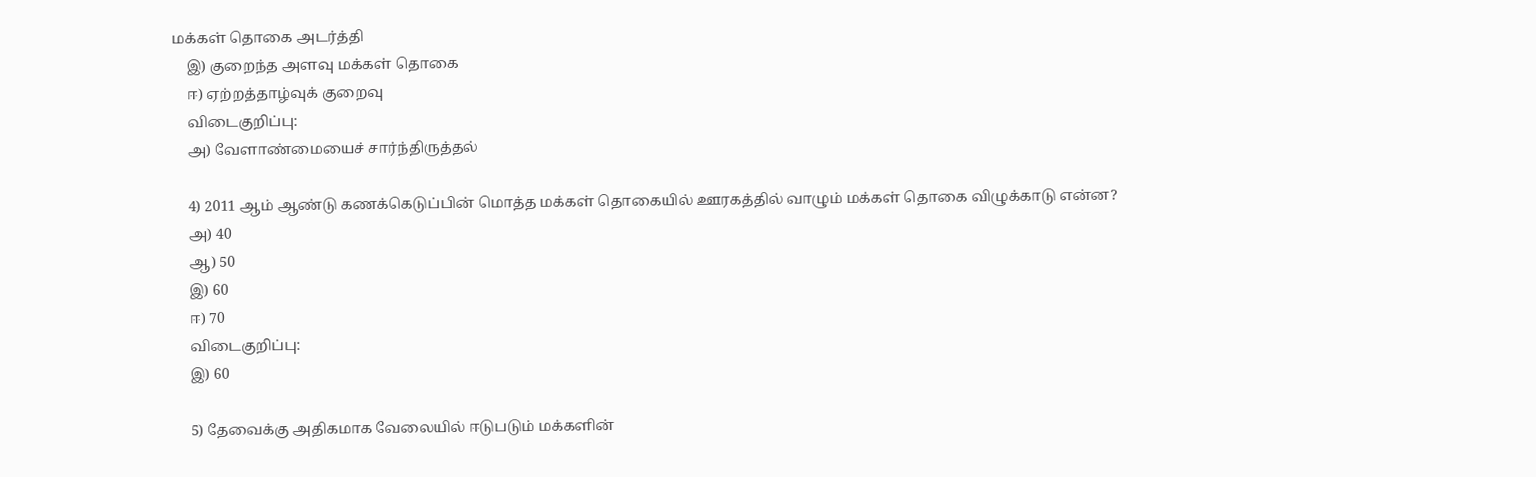மக்கள் தொகை அடர்த்தி
    இ) குறைந்த அளவு மக்கள் தொகை
    ஈ) ஏற்றத்தாழ்வுக் குறைவு
    விடைகுறிப்பு:
    அ) வேளாண்மையைச் சார்ந்திருத்தல்

    4) 2011 ஆம் ஆண்டு கணக்கெடுப்பின் மொத்த மக்கள் தொகையில் ஊரகத்தில் வாழும் மக்கள் தொகை விழுக்காடு என்ன?
    அ) 40
    ஆ) 50
    இ) 60
    ஈ) 70
    விடைகுறிப்பு:
    இ) 60

    5) தேவைக்கு அதிகமாக வேலையில் ஈடுபடும் மக்களின்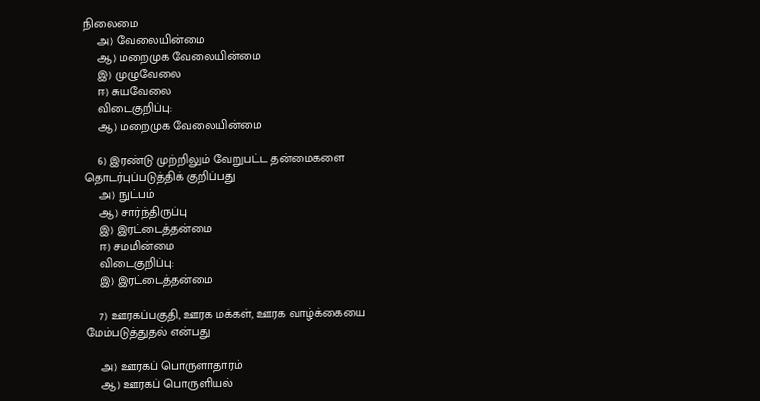நிலைமை
    அ) வேலையின்மை
    ஆ) மறைமுக வேலையின்மை
    இ) முழுவேலை
    ஈ) சுயவேலை
    விடைகுறிப்பு:
    ஆ) மறைமுக வேலையின்மை

    6) இரண்டு முற்றிலும் வேறுபட்ட தன்மைகளை தொடர்புப்படுத்திக் குறிப்பது
    அ) நுட்பம்
    ஆ) சார்ந்திருப்பு
    இ) இரட்டைத்தன்மை
    ஈ) சமமின்மை
    விடைகுறிப்பு:
    இ) இரட்டைத்தன்மை

    7) ஊரகப்பகுதி, ஊரக மக்கள், ஊரக வாழ்க்கையை மேம்படுத்துதல் என்பது

    அ) ஊரகப் பொருளாதாரம்
    ஆ) ஊரகப் பொருளியல்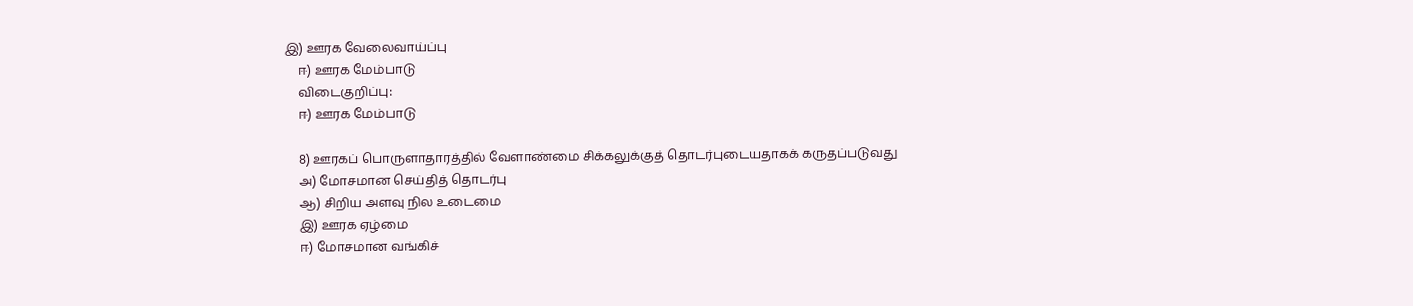இ) ஊரக வேலைவாய்ப்பு
    ஈ) ஊரக மேம்பாடு
    விடைகுறிப்பு:
    ஈ) ஊரக மேம்பாடு

    8) ஊரகப் பொருளாதாரத்தில் வேளாண்மை சிக்கலுக்குத் தொடர்புடையதாகக் கருதப்படுவது
    அ) மோசமான செய்தித் தொடர்பு
    ஆ) சிறிய அளவு நில உடைமை
    இ) ஊரக ஏழ்மை
    ஈ) மோசமான வங்கிச்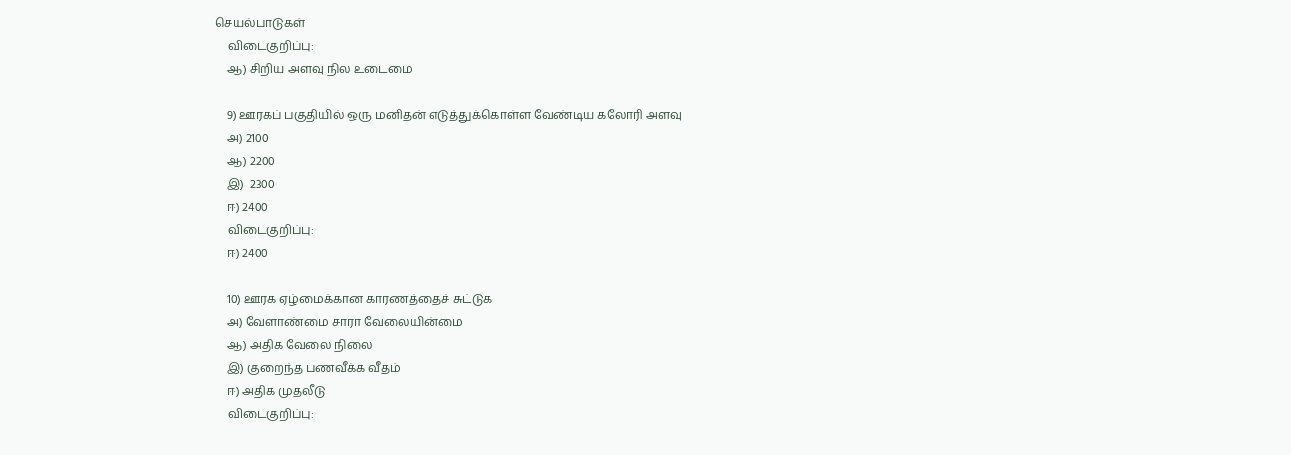செயல்பாடுகள்
    விடைகுறிப்பு:
    ஆ) சிறிய அளவு நில உடைமை

    9) ஊரகப் பகுதியில் ஒரு மனிதன் எடுத்துக்கொள்ள வேண்டிய கலோரி அளவு
    அ) 2100
    ஆ) 2200
    இ)  2300
    ஈ) 2400
    விடைகுறிப்பு:
    ஈ) 2400

    10) ஊரக ஏழ்மைக்கான காரணத்தைச் சுட்டுக
    அ) வேளாண்மை சாரா வேலையின்மை
    ஆ) அதிக வேலை நிலை
    இ) குறைந்த பணவீக்க வீதம்
    ஈ) அதிக முதலீடு
    விடைகுறிப்பு: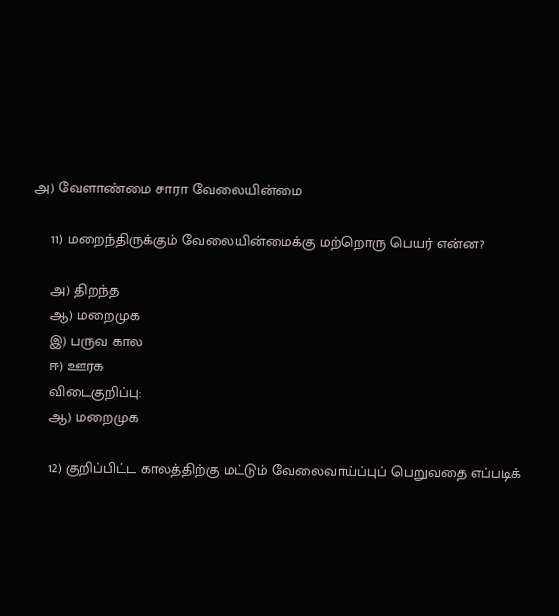அ) வேளாண்மை சாரா வேலையின்மை

    11) மறைந்திருக்கும் வேலையின்மைக்கு மற்றொரு பெயர் என்ன?

    அ) திறந்த
    ஆ) மறைமுக
    இ) பருவ கால
    ஈ) ஊரக
    விடைகுறிப்பு:
    ஆ) மறைமுக

    12) குறிப்பிட்ட காலத்திற்கு மட்டும் வேலைவாய்ப்புப் பெறுவதை எப்படிக்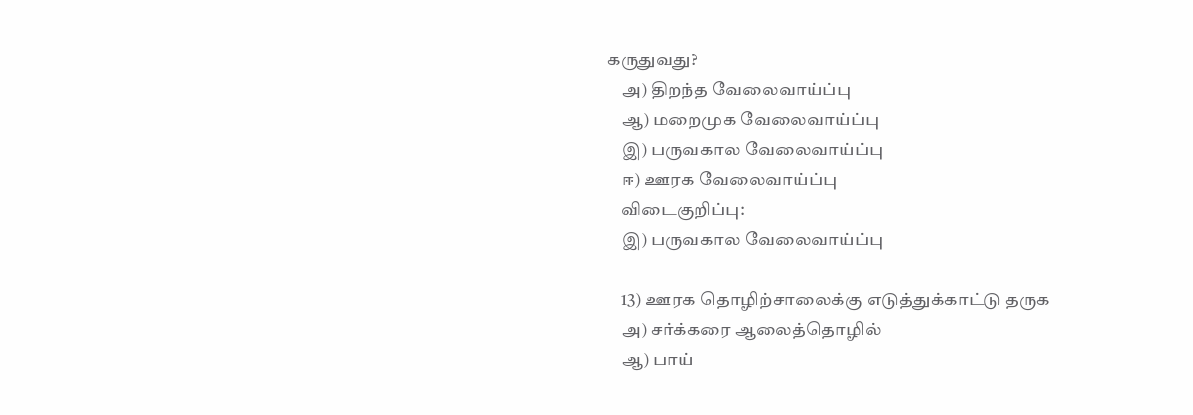கருதுவது?
    அ) திறந்த வேலைவாய்ப்பு
    ஆ) மறைமுக வேலைவாய்ப்பு
    இ) பருவகால வேலைவாய்ப்பு
    ஈ) ஊரக வேலைவாய்ப்பு
    விடைகுறிப்பு:
    இ) பருவகால வேலைவாய்ப்பு

    13) ஊரக தொழிற்சாலைக்கு எடுத்துக்காட்டு தருக
    அ) சர்க்கரை ஆலைத்தொழில்
    ஆ) பாய்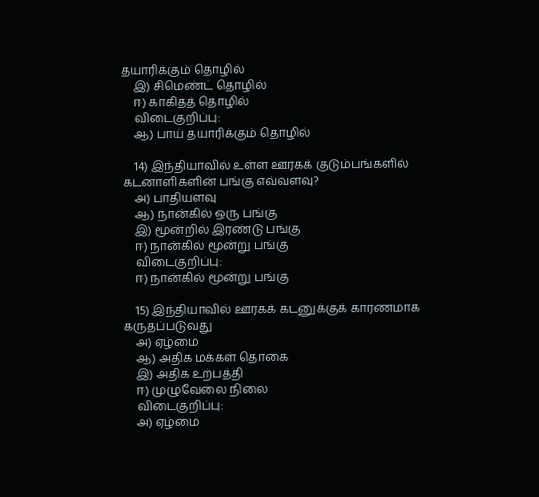தயாரிக்கும் தொழில்
    இ) சிமெண்ட் தொழில்
    ஈ) காகிதத் தொழில்
    விடைகுறிப்பு:
    ஆ) பாய் தயாரிக்கும் தொழில்

    14) இந்தியாவில் உள்ள ஊரகக் குடும்பங்களில் கடனாளிகளின் பங்கு எவ்வளவு?
    அ) பாதியளவு
    ஆ) நான்கில் ஒரு பங்கு
    இ) மூன்றில் இரண்டு பங்கு
    ஈ) நான்கில் மூன்று பங்கு
    விடைகுறிப்பு:
    ஈ) நான்கில் மூன்று பங்கு

    15) இந்தியாவில் ஊரகக் கடனுக்குக் காரணமாக கருதப்படுவது
    அ) ஏழ்மை
    ஆ) அதிக மக்கள் தொகை
    இ) அதிக உற்பத்தி
    ஈ) முழுவேலை நிலை
    விடைகுறிப்பு:
    அ) ஏழ்மை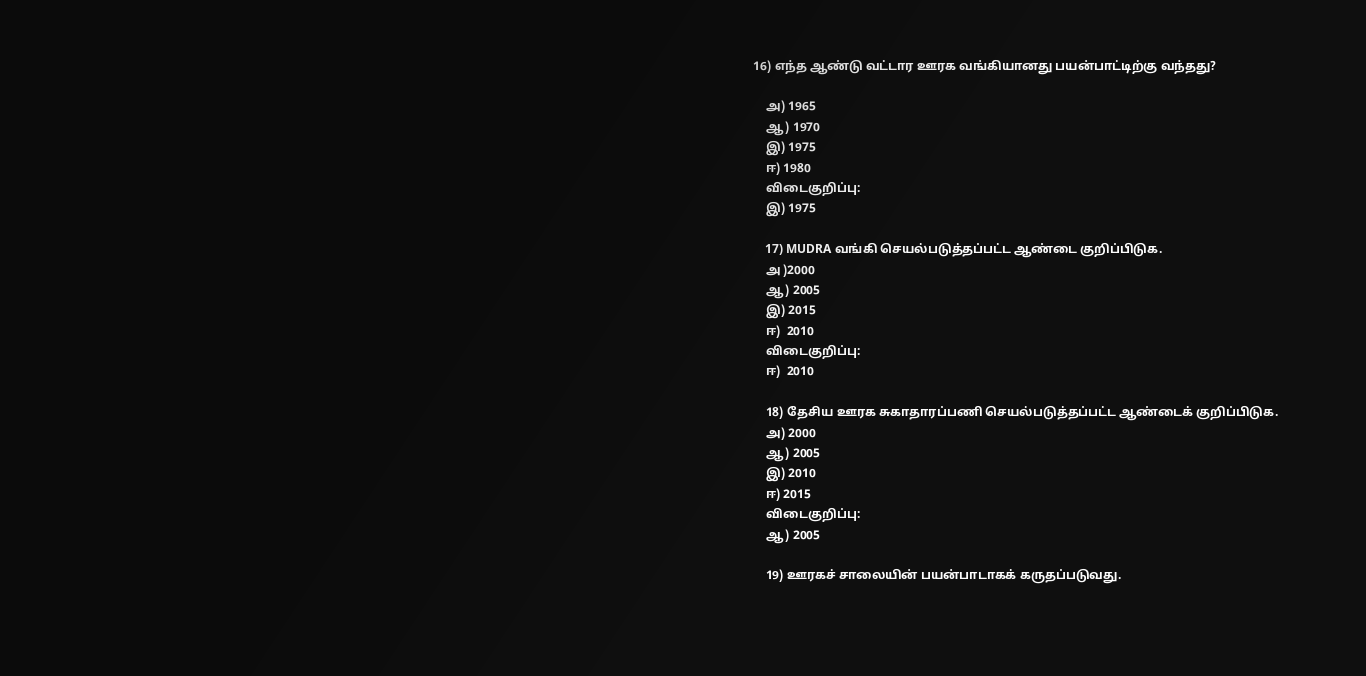16) எந்த ஆண்டு வட்டார ஊரக வங்கியானது பயன்பாட்டிற்கு வந்தது?

    அ) 1965
    ஆ) 1970
    இ) 1975
    ஈ) 1980
    விடைகுறிப்பு:
    இ) 1975

    17) MUDRA வங்கி செயல்படுத்தப்பட்ட ஆண்டை குறிப்பிடுக.
    அ )2000
    ஆ) 2005
    இ) 2015
    ஈ)  2010
    விடைகுறிப்பு:
    ஈ)  2010

    18) தேசிய ஊரக சுகாதாரப்பணி செயல்படுத்தப்பட்ட ஆண்டைக் குறிப்பிடுக.
    அ) 2000
    ஆ) 2005
    இ) 2010
    ஈ) 2015
    விடைகுறிப்பு:
    ஆ) 2005

    19) ஊரகச் சாலையின் பயன்பாடாகக் கருதப்படுவது.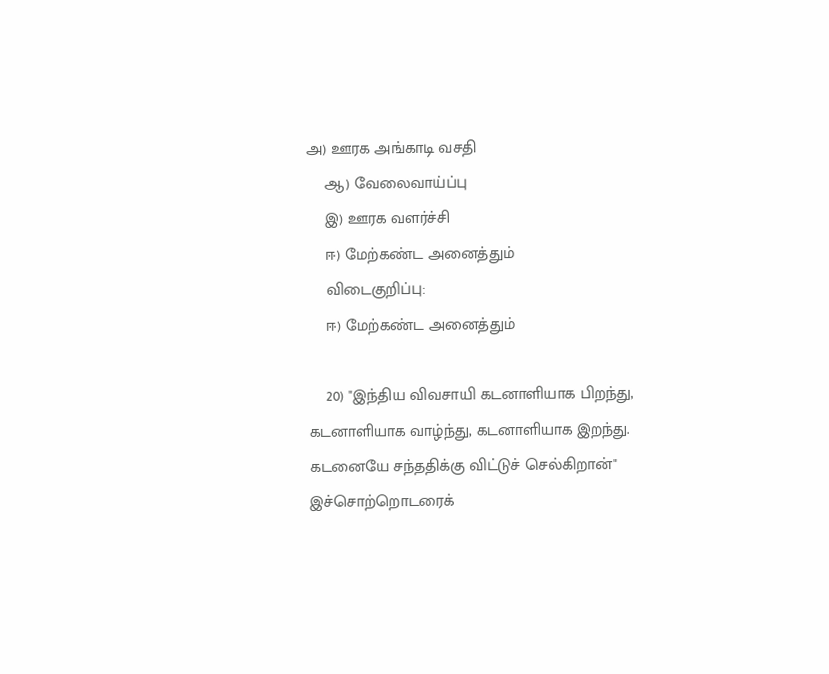அ) ஊரக அங்காடி வசதி
    ஆ) வேலைவாய்ப்பு
    இ) ஊரக வளர்ச்சி
    ஈ) மேற்கண்ட அனைத்தும்
    விடைகுறிப்பு:
    ஈ) மேற்கண்ட அனைத்தும்

    20) "இந்திய விவசாயி கடனாளியாக பிறந்து, கடனாளியாக வாழ்ந்து, கடனாளியாக இறந்து. கடனையே சந்ததிக்கு விட்டுச் செல்கிறான்" இச்சொற்றொடரைக்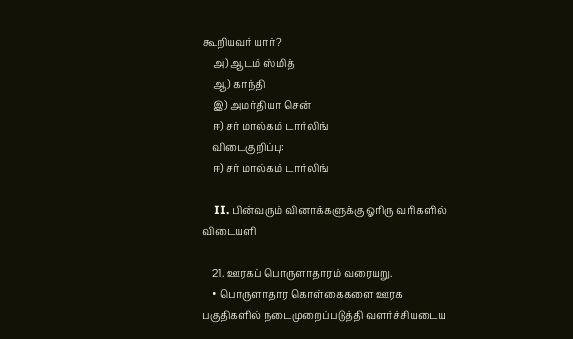கூறியவர் யார்?
    அ) ஆடம் ஸ்மித்
    ஆ) காந்தி
    இ) அமர்தியா சென்
    ஈ) சர் மால்கம் டார்லிங்
    விடைகுறிப்பு:
    ஈ) சர் மால்கம் டார்லிங்

    II. பின்வரும் வினாக்களுக்கு ஓரிரு வரிகளில் விடையளி

    21. ஊரகப் பொருளாதாரம் வரையறு.
    • பொருளாதார கொள்கைகளை ஊரக பகுதிகளில் நடைமுறைப்படுத்தி வளர்ச்சியடைய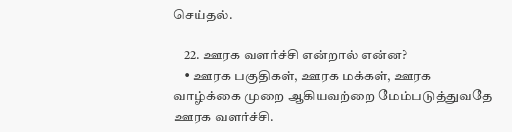செய்தல்.

    22. ஊரக வளர்ச்சி என்றால் என்ன?
    • ஊரக பகுதிகள், ஊரக மக்கள், ஊரக வாழ்க்கை முறை ஆகியவற்றை மேம்படுத்துவதே ஊரக வளர்ச்சி.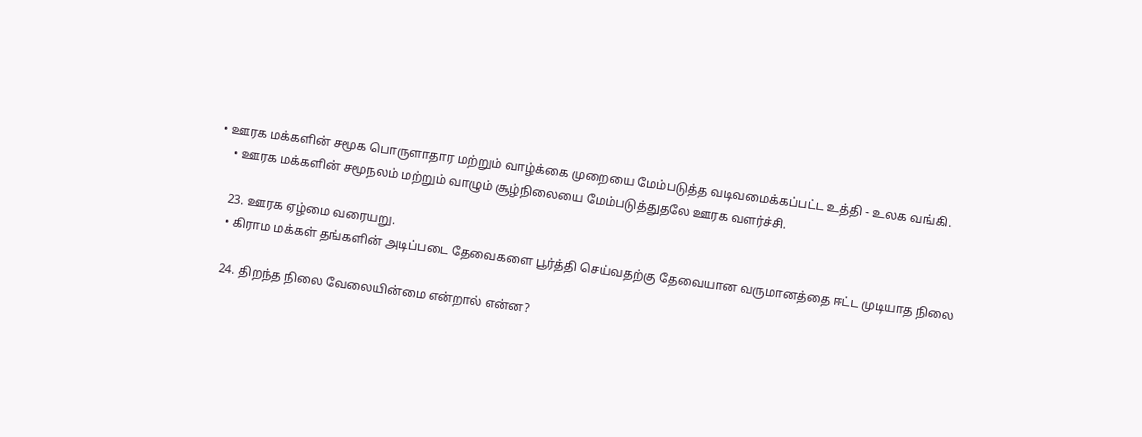• ஊரக மக்களின் சமூக பொருளாதார மற்றும் வாழ்க்கை முறையை மேம்படுத்த வடிவமைக்கப்பட்ட உத்தி - உலக வங்கி.
    • ஊரக மக்களின் சமூநலம் மற்றும் வாழும் சூழ்நிலையை மேம்படுத்துதலே ஊரக வளர்ச்சி.

    23. ஊரக ஏழ்மை வரையறு.
    • கிராம மக்கள் தங்களின் அடிப்படை தேவைகளை பூர்த்தி செய்வதற்கு தேவையான வருமானத்தை ஈட்ட முடியாத நிலை

    24. திறந்த நிலை வேலையின்மை என்றால் என்ன?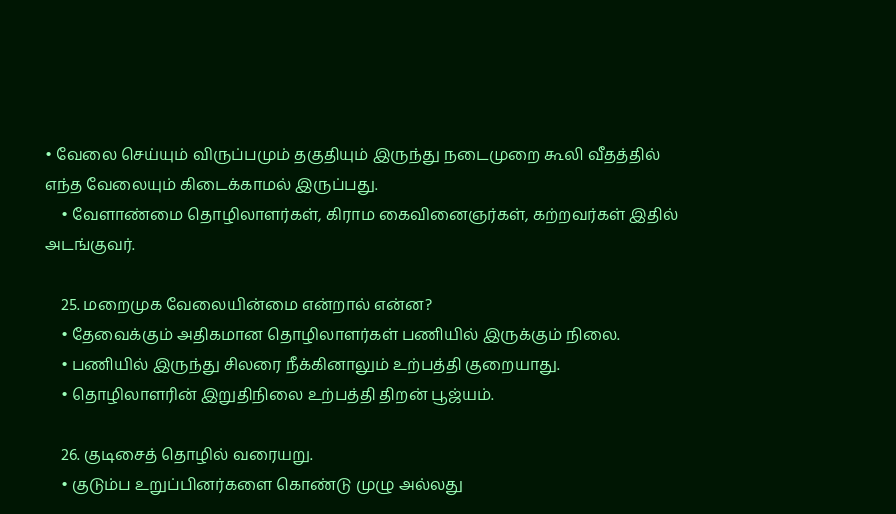• வேலை செய்யும் விருப்பமும் தகுதியும் இருந்து நடைமுறை கூலி வீதத்தில் எந்த வேலையும் கிடைக்காமல் இருப்பது.
    • வேளாண்மை தொழிலாளர்கள், கிராம கைவினைஞர்கள், கற்றவர்கள் இதில் அடங்குவர்.

    25. மறைமுக வேலையின்மை என்றால் என்ன?
    • தேவைக்கும் அதிகமான தொழிலாளர்கள் பணியில் இருக்கும் நிலை.
    • பணியில் இருந்து சிலரை நீக்கினாலும் உற்பத்தி குறையாது.
    • தொழிலாளரின் இறுதிநிலை உற்பத்தி திறன் பூஜ்யம்.

    26. குடிசைத் தொழில் வரையறு.
    • குடும்ப உறுப்பினர்களை கொண்டு முழு அல்லது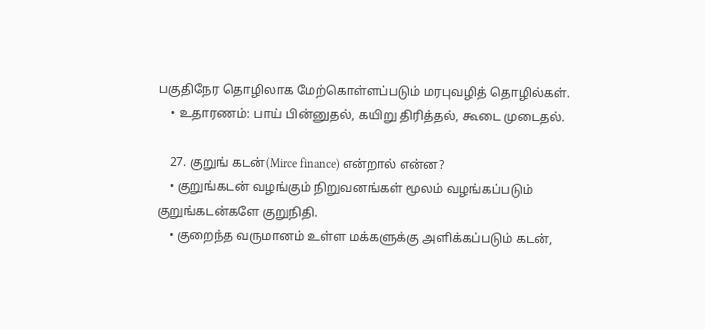பகுதிநேர தொழிலாக மேற்கொள்ளப்படும் மரபுவழித் தொழில்கள்.
    • உதாரணம்: பாய் பின்னுதல், கயிறு திரித்தல், கூடை முடைதல்.

    27. குறுங் கடன்(Mirce finance) என்றால் என்ன?
    • குறுங்கடன் வழங்கும் நிறுவனங்கள் மூலம் வழங்கப்படும் குறுங்கடன்களே குறுநிதி.
    • குறைந்த வருமானம் உள்ள மக்களுக்கு அளிக்கப்படும் கடன்,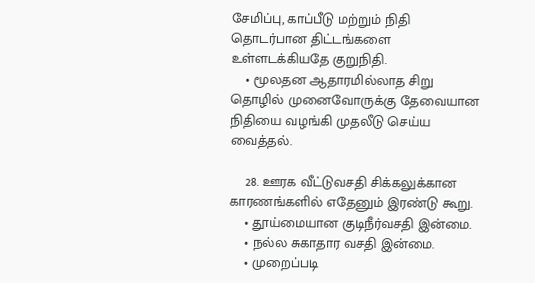சேமிப்பு, காப்பீடு மற்றும் நிதி தொடர்பான திட்டங்களை உள்ளடக்கியதே குறுநிதி.
    • மூலதன ஆதாரமில்லாத சிறு தொழில் முனைவோருக்கு தேவையான நிதியை வழங்கி முதலீடு செய்ய வைத்தல்.

    28. ஊரக வீட்டுவசதி சிக்கலுக்கான காரணங்களில் எதேனும் இரண்டு கூறு.
    • தூய்மையான குடிநீர்வசதி இன்மை.
    • நல்ல சுகாதார வசதி இன்மை.
    • முறைப்படி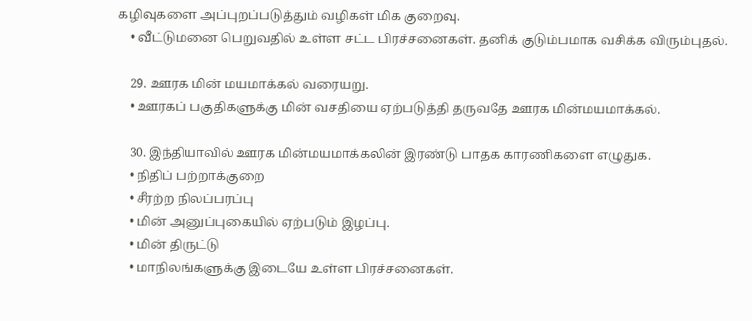கழிவுகளை அப்புறப்படுத்தும் வழிகள் மிக குறைவு.
    • வீட்டுமனை பெறுவதில் உள்ள சட்ட பிரச்சனைகள். தனிக் குடும்பமாக வசிக்க விரும்புதல்.

    29. ஊரக மின் மயமாக்கல் வரையறு.
    • ஊரகப் பகுதிகளுக்கு மின் வசதியை ஏற்படுத்தி தருவதே ஊரக மின்மயமாக்கல்.

    30. இந்தியாவில் ஊரக மின்மயமாக்கலின் இரண்டு பாதக காரணிகளை எழுதுக.
    • நிதிப் பற்றாக்குறை
    • சீரற்ற நிலப்பரப்பு
    • மின் அனுப்புகையில் ஏற்படும் இழப்பு.
    • மின் திருட்டு
    • மாநிலங்களுக்கு இடையே உள்ள பிரச்சனைகள்.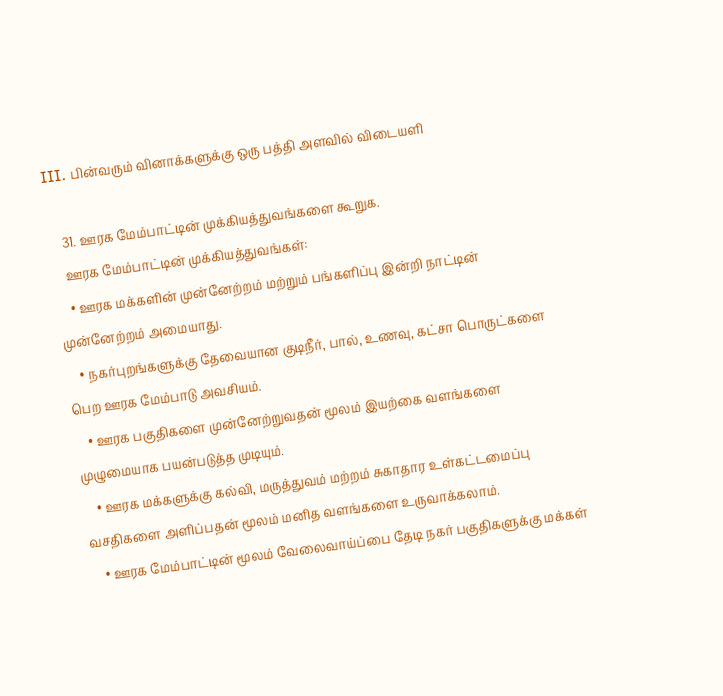III. பின்வரும் வினாக்களுக்கு ஒரு பத்தி அளவில் விடையளி

    31. ஊரக மேம்பாட்டின் முக்கியத்துவங்களை கூறுக.
    ஊரக மேம்பாட்டின் முக்கியத்துவங்கள்:
    • ஊரக மக்களின் முன்னேற்றம் மற்றும் பங்களிப்பு இன்றி நாட்டின் முன்னேற்றம் அமையாது.
    • நகர்புறங்களுக்கு தேவையான குடிநீர், பால், உணவு, கட்சா பொருட்களை பெற ஊரக மேம்பாடு அவசியம்.
    • ஊரக பகுதிகளை முன்னேற்றுவதன் மூலம் இயற்கை வளங்களை முழுமையாக பயன்படுத்த முடியும்.
    • ஊரக மக்களுக்கு கல்வி, மருத்துவம் மற்றம் சுகாதார உள்கட்டமைப்பு வசதிகளை அளிப்பதன் மூலம் மனித வளங்களை உருவாக்கலாம்.
    • ஊரக மேம்பாட்டின் மூலம் வேலைவாய்ப்பை தேடி நகர் பகுதிகளுக்கு மக்கள்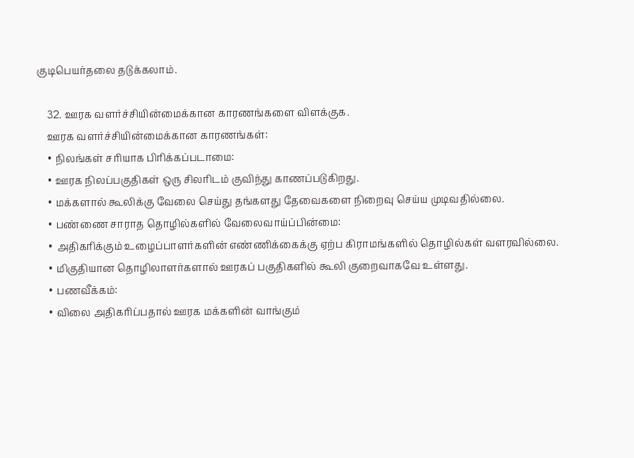குடிபெயர்தலை தடுக்கலாம்.

    32. ஊரக வளர்ச்சியின்மைக்கான காரணங்களை விளக்குக.
    ஊரக வளர்ச்சியின்மைக்கான காரணங்கள்:
    • நிலங்கள் சரியாக பிரிக்கப்படாமை:
    • ஊரக நிலப்பகுதிகள் ஒரு சிலரிடம் குவிந்து காணப்படுகிறது.
    • மக்களால் கூலிக்கு வேலை செய்து தங்களது தேவைகளை நிறைவு செய்ய முடிவதில்லை.
    • பண்ணை சாராத தொழில்களில் வேலைவாய்ப்பின்மை:
    • அதிகரிக்கும் உழைப்பாளர்களின் எண்ணிக்கைக்கு ஏற்ப கிராமங்களில் தொழில்கள் வளரவில்லை.
    • மிகுதியான தொழிலாளர்களால் ஊரகப் பகுதிகளில் கூலி குறைவாகவே உள்ளது.
    • பணவீக்கம்:
    • விலை அதிகரிப்பதால் ஊரக மக்களின் வாங்கும்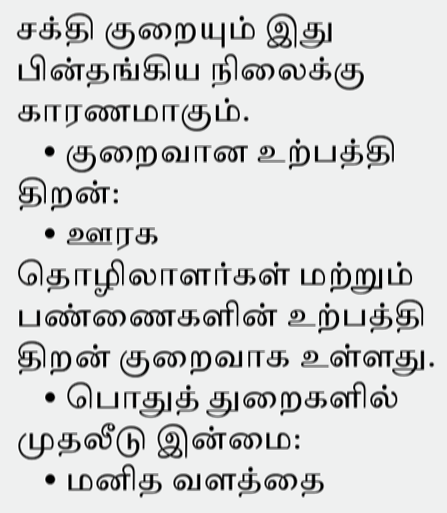சக்தி குறையும் இது பின்தங்கிய நிலைக்கு காரணமாகும்.
    • குறைவான உற்பத்தி திறன்:
    • ஊரக தொழிலாளர்கள் மற்றும் பண்ணைகளின் உற்பத்தி திறன் குறைவாக உள்ளது.
    • பொதுத் துறைகளில் முதலீடு இன்மை:
    • மனித வளத்தை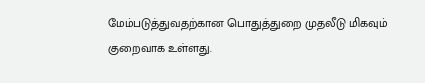மேம்படுத்துவதற்கான பொதுத்துறை முதலீடு மிகவும் குறைவாக உள்ளது.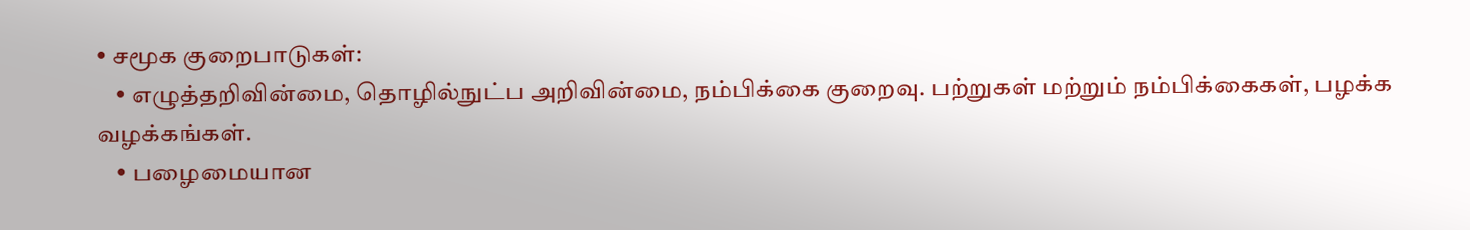• சமூக குறைபாடுகள்:
    • எழுத்தறிவின்மை, தொழில்நுட்ப அறிவின்மை, நம்பிக்கை குறைவு. பற்றுகள் மற்றும் நம்பிக்கைகள், பழக்க வழக்கங்கள்.
    • பழைமையான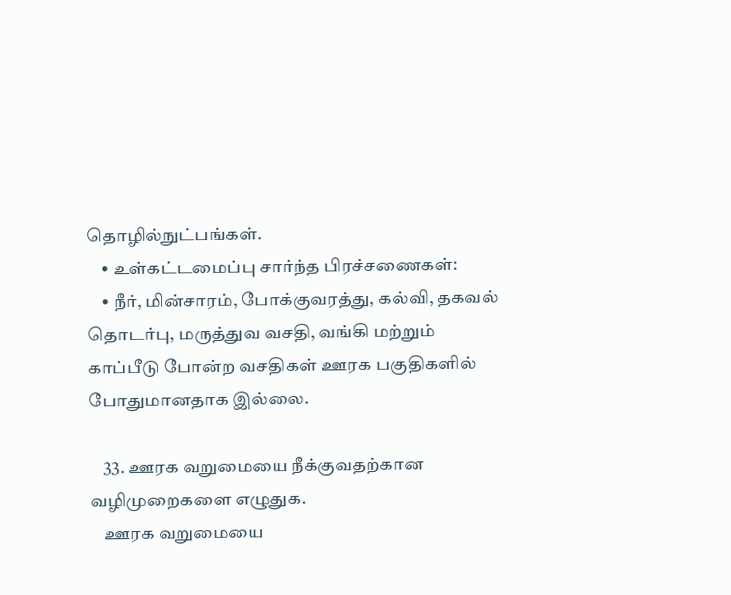தொழில்நுட்பங்கள்.
    • உள்கட்டமைப்பு சார்ந்த பிரச்சணைகள்:
    • நீர், மின்சாரம், போக்குவரத்து, கல்வி, தகவல் தொடர்பு, மருத்துவ வசதி, வங்கி மற்றும் காப்பீடு போன்ற வசதிகள் ஊரக பகுதிகளில் போதுமானதாக இல்லை.

    33. ஊரக வறுமையை நீக்குவதற்கான வழிமுறைகளை எழுதுக.
    ஊரக வறுமையை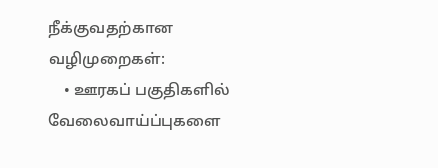நீக்குவதற்கான வழிமுறைகள்:
    • ஊரகப் பகுதிகளில் வேலைவாய்ப்புகளை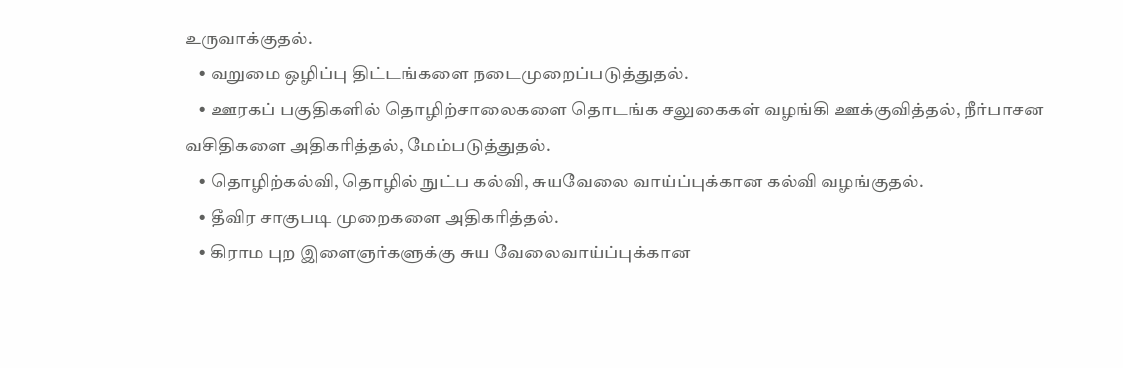உருவாக்குதல்.
    • வறுமை ஒழிப்பு திட்டங்களை நடைமுறைப்படுத்துதல்.
    • ஊரகப் பகுதிகளில் தொழிற்சாலைகளை தொடங்க சலுகைகள் வழங்கி ஊக்குவித்தல், நீர்பாசன வசிதிகளை அதிகரித்தல், மேம்படுத்துதல்.
    • தொழிற்கல்வி, தொழில் நுட்ப கல்வி, சுயவேலை வாய்ப்புக்கான கல்வி வழங்குதல்.
    • தீவிர சாகுபடி முறைகளை அதிகரித்தல்.
    • கிராம புற இளைஞர்களுக்கு சுய வேலைவாய்ப்புக்கான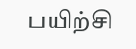பயிற்சி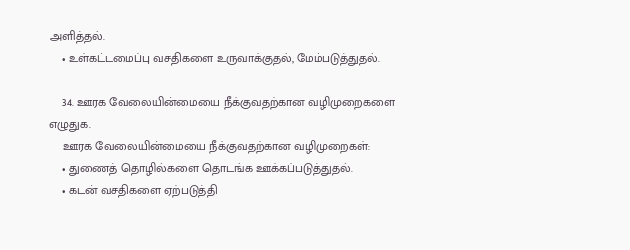அளித்தல்.
    • உள்கட்டமைப்பு வசதிகளை உருவாக்குதல், மேம்படுத்துதல்.

    34. ஊரக வேலையின்மையை நீக்குவதற்கான வழிமுறைகளை எழுதுக.
    ஊரக வேலையின்மையை நீக்குவதற்கான வழிமுறைகள்:
    • துணைத் தொழில்களை தொடங்க ஊக்கப்படுத்துதல்.
    • கடன் வசதிகளை ஏற்படுத்தி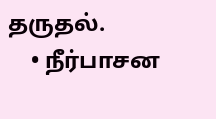தருதல்.
    • நீர்பாசன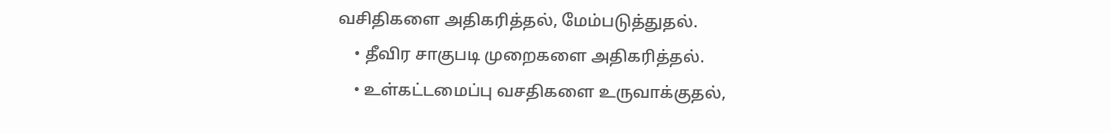வசிதிகளை அதிகரித்தல், மேம்படுத்துதல்.
    • தீவிர சாகுபடி முறைகளை அதிகரித்தல்.
    • உள்கட்டமைப்பு வசதிகளை உருவாக்குதல்,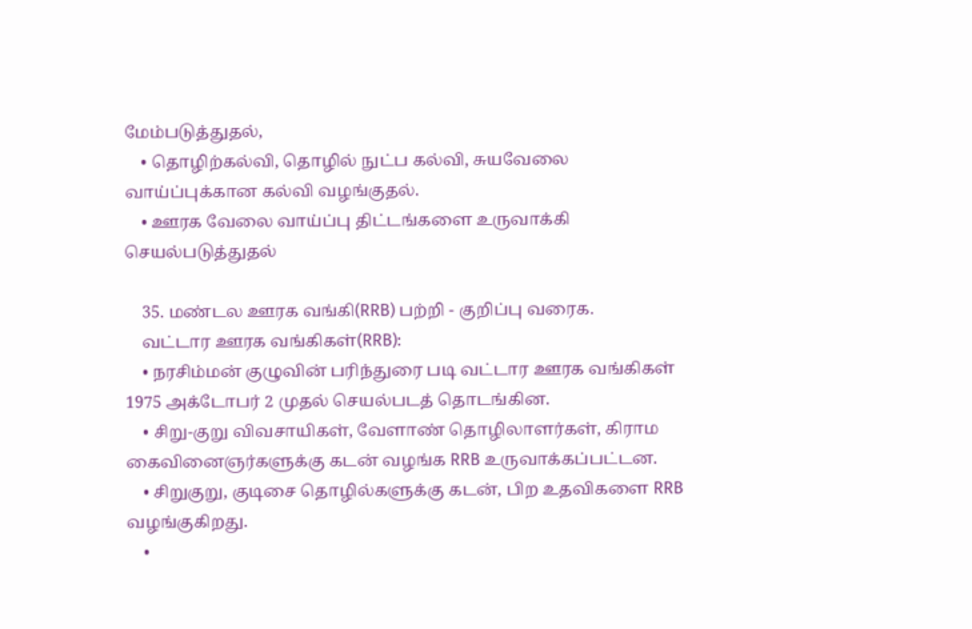மேம்படுத்துதல்,
    • தொழிற்கல்வி, தொழில் நுட்ப கல்வி, சுயவேலை வாய்ப்புக்கான கல்வி வழங்குதல்.
    • ஊரக வேலை வாய்ப்பு திட்டங்களை உருவாக்கி செயல்படுத்துதல்

    35. மண்டல ஊரக வங்கி(RRB) பற்றி - குறிப்பு வரைக.
    வட்டார ஊரக வங்கிகள்(RRB):
    • நரசிம்மன் குழுவின் பரிந்துரை படி வட்டார ஊரக வங்கிகள் 1975 அக்டோபர் 2 முதல் செயல்படத் தொடங்கின.
    • சிறு-குறு விவசாயிகள், வேளாண் தொழிலாளர்கள், கிராம கைவினைஞர்களுக்கு கடன் வழங்க RRB உருவாக்கப்பட்டன.
    • சிறுகுறு, குடிசை தொழில்களுக்கு கடன், பிற உதவிகளை RRB வழங்குகிறது.
    •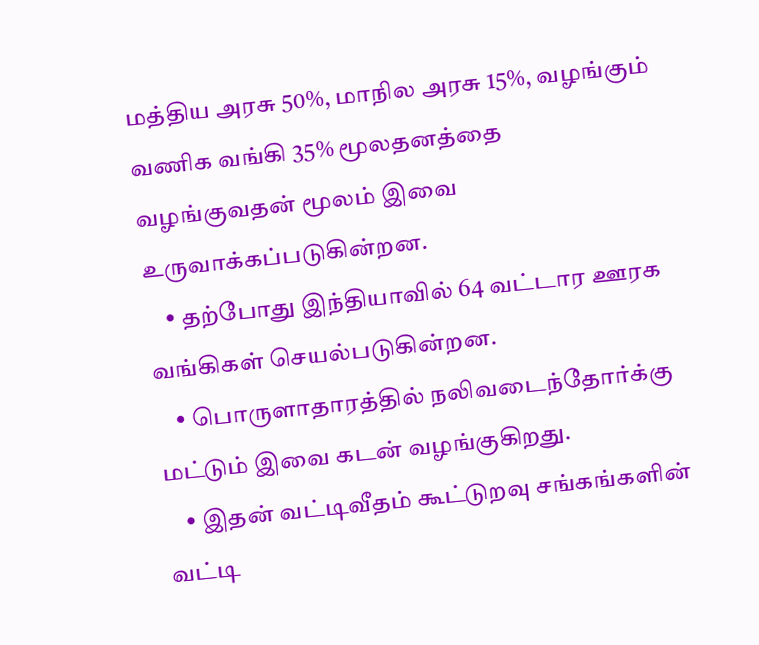மத்திய அரசு 50%, மாநில அரசு 15%, வழங்கும் வணிக வங்கி 35% மூலதனத்தை வழங்குவதன் மூலம் இவை உருவாக்கப்படுகின்றன.
    • தற்போது இந்தியாவில் 64 வட்டார ஊரக வங்கிகள் செயல்படுகின்றன.
    • பொருளாதாரத்தில் நலிவடைந்தோர்க்கு மட்டும் இவை கடன் வழங்குகிறது.
    • இதன் வட்டிவீதம் கூட்டுறவு சங்கங்களின் வட்டி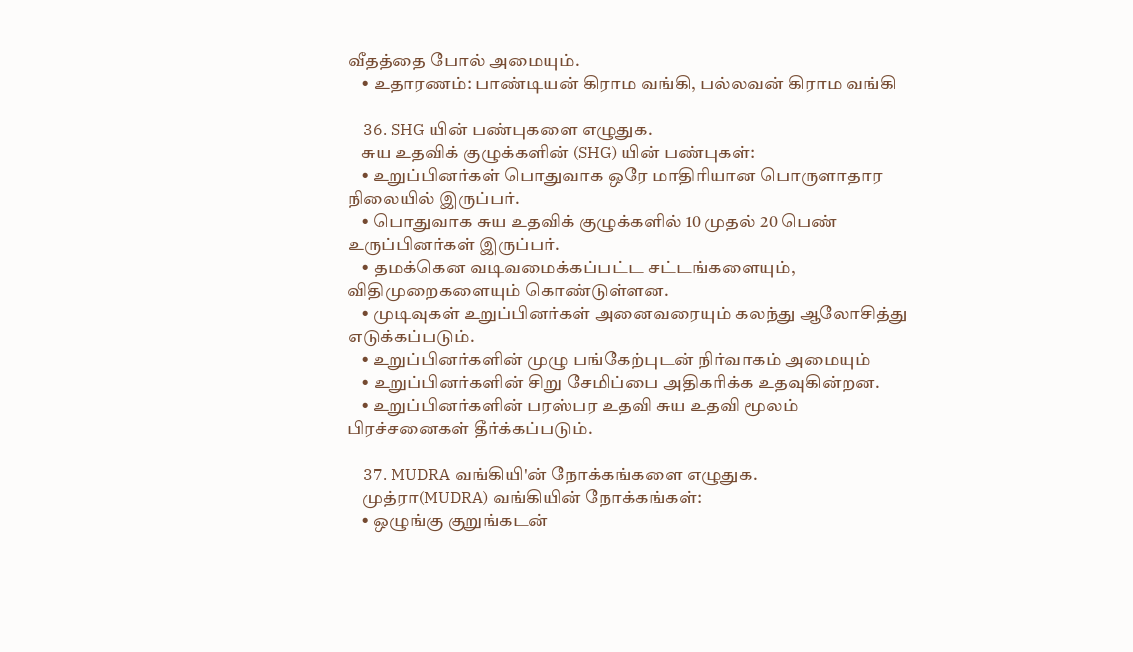வீதத்தை போல் அமையும்.
    • உதாரணம்: பாண்டியன் கிராம வங்கி, பல்லவன் கிராம வங்கி

    36. SHG யின் பண்புகளை எழுதுக.
    சுய உதவிக் குழுக்களின் (SHG) யின் பண்புகள்:
    • உறுப்பினர்கள் பொதுவாக ஒரே மாதிரியான பொருளாதார நிலையில் இருப்பர்.
    • பொதுவாக சுய உதவிக் குழுக்களில் 10 முதல் 20 பெண் உருப்பினர்கள் இருப்பர்.
    • தமக்கென வடிவமைக்கப்பட்ட சட்டங்களையும், விதிமுறைகளையும் கொண்டுள்ளன.
    • முடிவுகள் உறுப்பினர்கள் அனைவரையும் கலந்து ஆலோசித்து எடுக்கப்படும்.
    • உறுப்பினர்களின் முழு பங்கேற்புடன் நிர்வாகம் அமையும்
    • உறுப்பினர்களின் சிறு சேமிப்பை அதிகரிக்க உதவுகின்றன.
    • உறுப்பினர்களின் பரஸ்பர உதவி சுய உதவி மூலம் பிரச்சனைகள் தீர்க்கப்படும்.

    37. MUDRA வங்கியி'ன் நோக்கங்களை எழுதுக.
    முத்ரா(MUDRA) வங்கியின் நோக்கங்கள்:
    • ஒழுங்கு குறுங்கடன்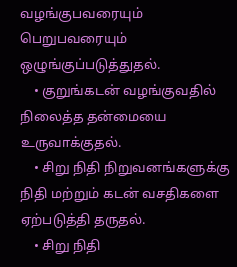வழங்குபவரையும் பெறுபவரையும் ஒழுங்குப்படுத்துதல்.
    • குறுங்கடன் வழங்குவதில் நிலைத்த தன்மையை உருவாக்குதல்.
    • சிறு நிதி நிறுவனங்களுக்கு நிதி மற்றும் கடன் வசதிகளை ஏற்படுத்தி தருதல்.
    • சிறு நிதி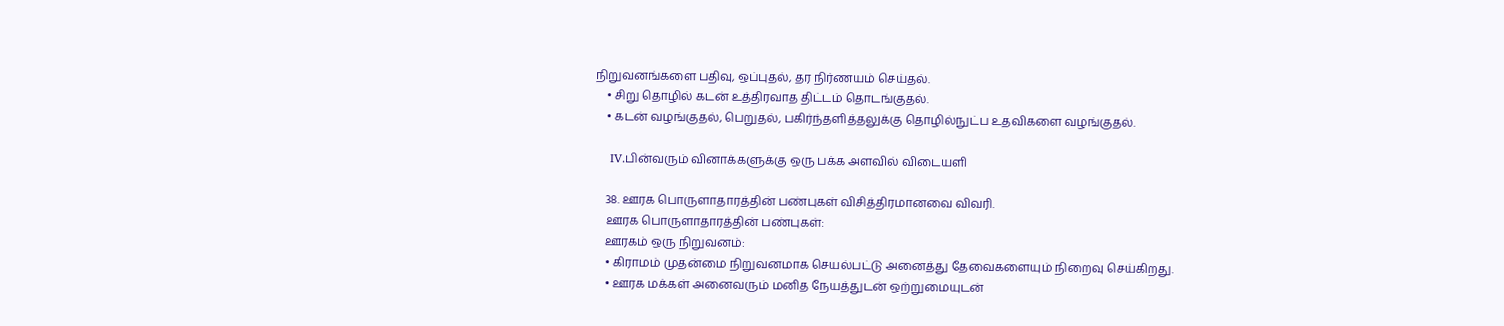நிறுவனங்களை பதிவு, ஒப்புதல், தர நிர்ணயம் செய்தல்.
    • சிறு தொழில் கடன் உத்திரவாத திட்டம் தொடங்குதல்.
    • கடன் வழங்குதல், பெறுதல், பகிர்ந்தளித்தலுக்கு தொழில்நுட்ப உதவிகளை வழங்குதல்.

    IV.பின்வரும் வினாக்களுக்கு ஒரு பக்க அளவில் விடையளி

    38. ஊரக பொருளாதாரத்தின் பண்புகள் விசித்திரமானவை விவரி.
    ஊரக பொருளாதாரத்தின் பண்புகள்:
    ஊரகம் ஒரு நிறுவனம்:
    • கிராமம் முதன்மை நிறுவனமாக செயல்பட்டு அனைத்து தேவைகளையும் நிறைவு செய்கிறது.
    • ஊரக மக்கள் அனைவரும் மனித நேயத்துடன் ஒற்றுமையுடன்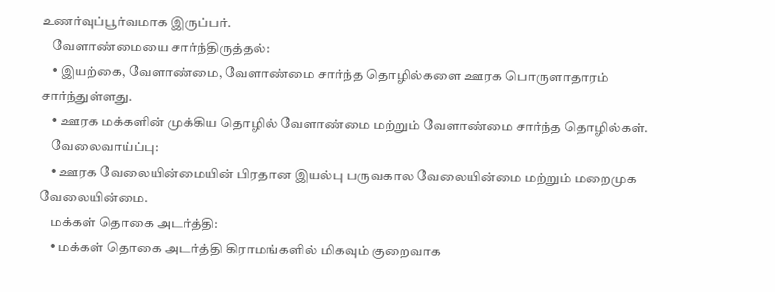உணர்வுப்பூர்வமாக இருப்பர்.
    வேளாண்மையை சார்ந்திருத்தல்:
    • இயற்கை, வேளாண்மை, வேளாண்மை சார்ந்த தொழில்களை ஊரக பொருளாதாரம் சார்ந்துள்ளது.
    • ஊரக மக்களின் முக்கிய தொழில் வேளாண்மை மற்றும் வேளாண்மை சார்ந்த தொழில்கள்.
    வேலைவாய்ப்பு:
    • ஊரக வேலையின்மையின் பிரதான இயல்பு பருவகால வேலையின்மை மற்றும் மறைமுக வேலையின்மை.
    மக்கள் தொகை அடர்த்தி:
    • மக்கள் தொகை அடர்த்தி கிராமங்களில் மிகவும் குறைவாக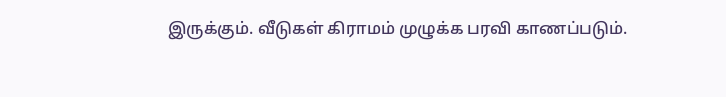இருக்கும். வீடுகள் கிராமம் முழுக்க பரவி காணப்படும்.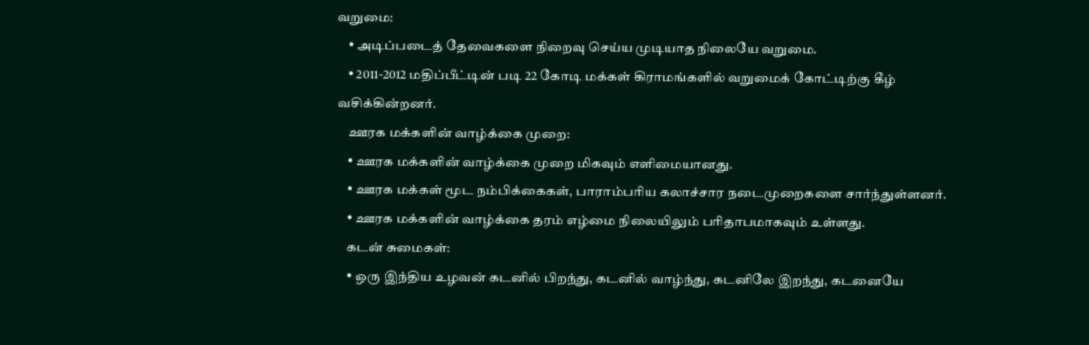வறுமை:
    • அடிப்படைத் தேவைகளை நிறைவு செய்ய முடியாத நிலையே வறுமை.
    • 2011-2012 மதிப்பீட்டின் படி 22 கோடி மக்கள் கிராமங்களில் வறுமைக் கோட்டிற்கு கீழ் வசிக்கின்றனர்.
    ஊரக மக்களின் வாழ்க்கை முறை:
    • ஊரக மக்களின் வாழ்க்கை முறை மிகவும் எளிமையானது.
    • ஊரக மக்கள் மூட நம்பிக்கைகள், பாராம்பரிய கலாச்சார நடைமுறைகளை சார்ந்துள்ளனர்.
    • ஊரக மக்களின் வாழ்க்கை தரம் எழ்மை நிலையிலும் பரிதாபமாகவும் உள்ளது.
    கடன் சுமைகள்:
    • ஒரு இந்திய உழவன் கடனில் பிறந்து, கடனில் வாழ்ந்து, கடனிலே இறந்து, கடனையே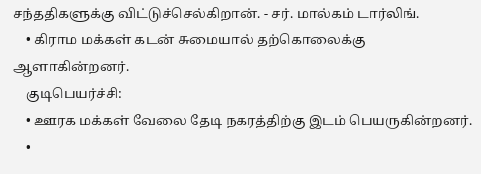சந்ததிகளுக்கு விட்டுச்செல்கிறான். - சர். மால்கம் டார்லிங்.
    • கிராம மக்கள் கடன் சுமையால் தற்கொலைக்கு ஆளாகின்றனர்.
    குடிபெயர்ச்சி:
    • ஊரக மக்கள் வேலை தேடி நகரத்திற்கு இடம் பெயருகின்றனர்.
    •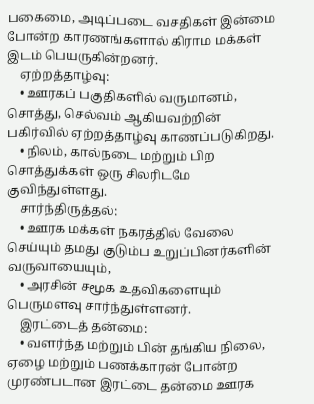பகைமை, அடிப்படை வசதிகள் இன்மை போன்ற காரணங்களால் கிராம மக்கள் இடம் பெயருகின்றனர்.
    ஏற்றத்தாழ்வு:
    • ஊரகப் பகுதிகளில் வருமானம், சொத்து, செல்வம் ஆகியவற்றின் பகிர்வில் ஏற்றத்தாழ்வு காணப்படுகிறது.
    • நிலம், கால்நடை மற்றும் பிற சொத்துக்கள் ஒரு சிலரிடமே குவிந்துள்ளது.
    சார்ந்திருத்தல்:
    • ஊரக மக்கள் நகரத்தில் வேலை செய்யும் தமது குடும்ப உறுப்பினர்களின் வருவாயையும்,
    • அரசின் சமூக உதவிகளையும் பெருமளவு சார்ந்துள்ளனர்.
    இரட்டைத் தன்மை:
    • வளர்ந்த மற்றும் பின் தங்கிய நிலை, ஏழை மற்றும் பணக்காரன் போன்ற முரண்படான இரட்டை தன்மை ஊரக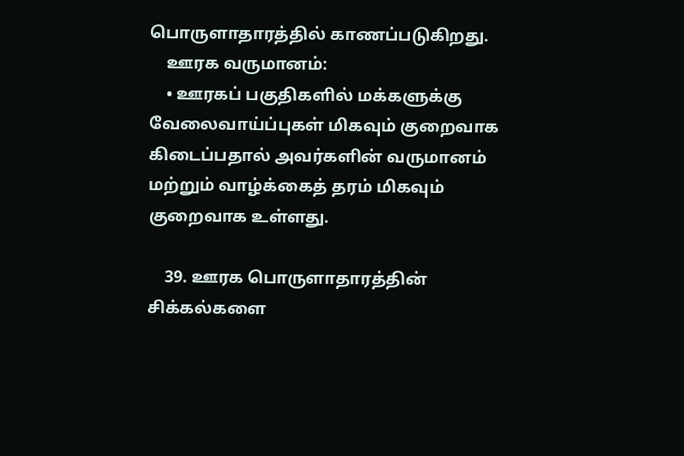பொருளாதாரத்தில் காணப்படுகிறது.
    ஊரக வருமானம்:
    • ஊரகப் பகுதிகளில் மக்களுக்கு வேலைவாய்ப்புகள் மிகவும் குறைவாக கிடைப்பதால் அவர்களின் வருமானம் மற்றும் வாழ்க்கைத் தரம் மிகவும் குறைவாக உள்ளது.

    39. ஊரக பொருளாதாரத்தின் சிக்கல்களை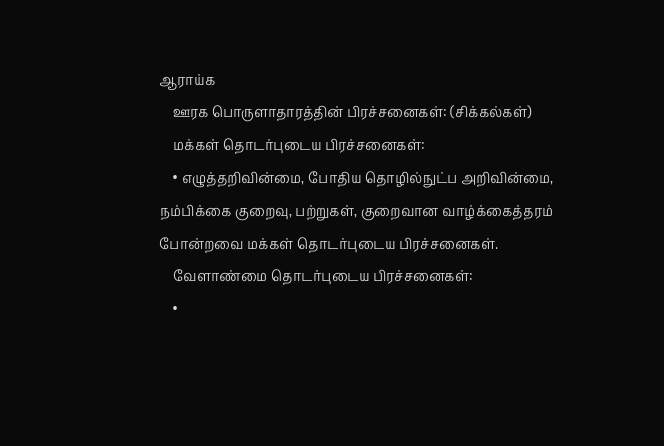ஆராய்க
    ஊரக பொருளாதாரத்தின் பிரச்சனைகள்: (சிக்கல்கள்)
    மக்கள் தொடர்புடைய பிரச்சனைகள்:
    • எழுத்தறிவின்மை, போதிய தொழில்நுட்ப அறிவின்மை, நம்பிக்கை குறைவு, பற்றுகள், குறைவான வாழ்க்கைத்தரம் போன்றவை மக்கள் தொடர்புடைய பிரச்சனைகள்.
    வேளாண்மை தொடர்புடைய பிரச்சனைகள்:
    •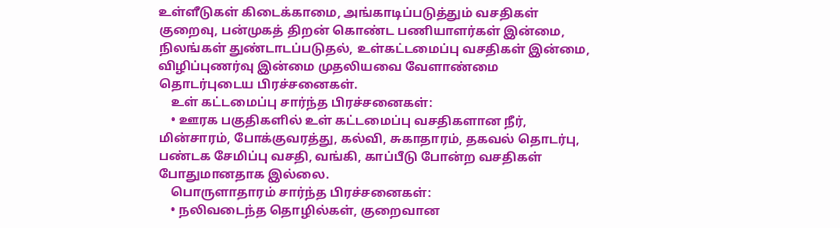உள்ளீடுகள் கிடைக்காமை, அங்காடிப்படுத்தும் வசதிகள் குறைவு, பன்முகத் திறன் கொண்ட பணியாளர்கள் இன்மை, நிலங்கள் துண்டாடப்படுதல், உள்கட்டமைப்பு வசதிகள் இன்மை, விழிப்புணர்வு இன்மை முதலியவை வேளாண்மை தொடர்புடைய பிரச்சனைகள்.
    உள் கட்டமைப்பு சார்ந்த பிரச்சனைகள்:
    • ஊரக பகுதிகளில் உள் கட்டமைப்பு வசதிகளான நீர், மின்சாரம், போக்குவரத்து, கல்வி, சுகாதாரம், தகவல் தொடர்பு, பண்டக சேமிப்பு வசதி, வங்கி, காப்பீடு போன்ற வசதிகள் போதுமானதாக இல்லை.
    பொருளாதாரம் சார்ந்த பிரச்சனைகள்:
    • நலிவடைந்த தொழில்கள், குறைவான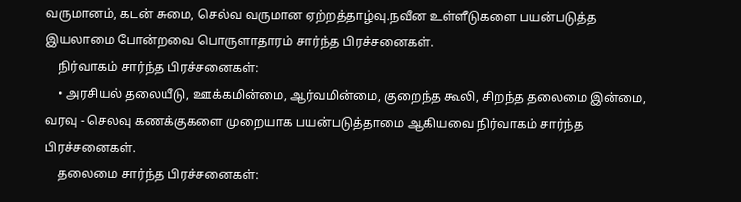வருமானம், கடன் சுமை, செல்வ வருமான ஏற்றத்தாழ்வு.நவீன உள்ளீடுகளை பயன்படுத்த இயலாமை போன்றவை பொருளாதாரம் சார்ந்த பிரச்சனைகள்.
    நிர்வாகம் சார்ந்த பிரச்சனைகள்:
    • அரசியல் தலையீடு, ஊக்கமின்மை, ஆர்வமின்மை, குறைந்த கூலி, சிறந்த தலைமை இன்மை, வரவு - செலவு கணக்குகளை முறையாக பயன்படுத்தாமை ஆகியவை நிர்வாகம் சார்ந்த பிரச்சனைகள்.
    தலைமை சார்ந்த பிரச்சனைகள்: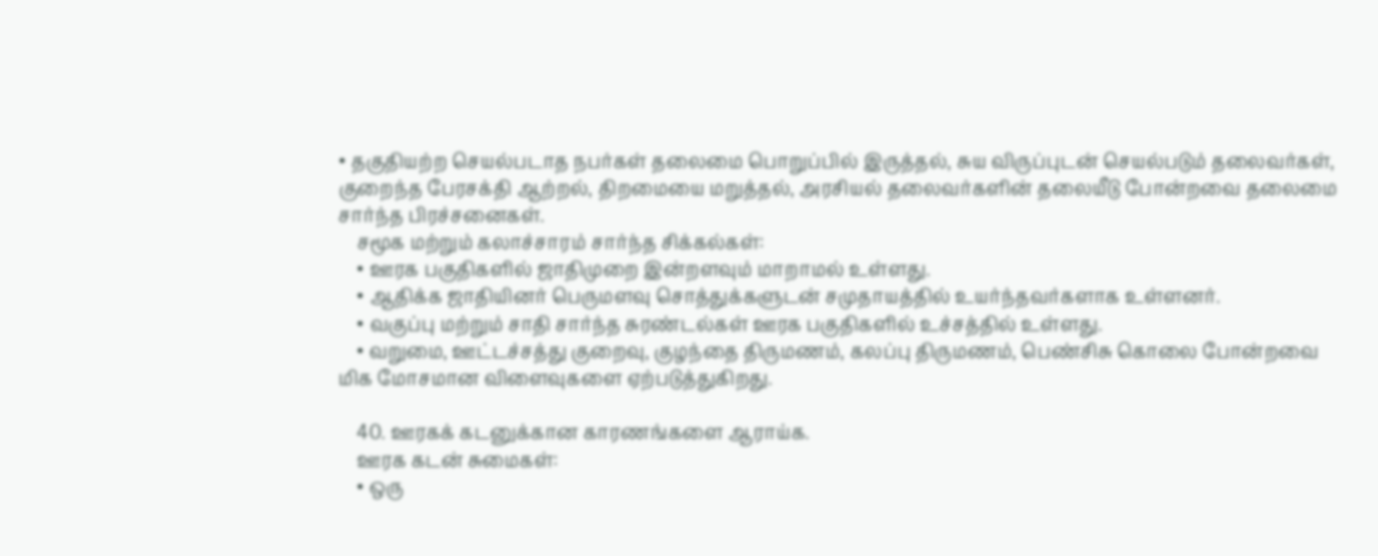• தகுதியற்ற செயல்படாத நபர்கள் தலைமை பொறுப்பில் இருத்தல், சுய விருப்புடன் செயல்படும் தலைவர்கள், குறைந்த பேரசக்தி ஆற்றல், திறமையை மறுத்தல், அரசியல் தலைவர்களின் தலையீடு போன்றவை தலைமை சார்ந்த பிரச்சனைகள்.
    சமூக மற்றும் கலாச்சாரம் சார்ந்த சிக்கல்கள்:
    • ஊரக பகுதிகளில் ஜாதிமுறை இன்றளவும் மாறாமல் உள்ளது.
    • ஆதிக்க ஜாதியினர் பெருமளவு சொத்துக்களுடன் சமுதாயத்தில் உயர்ந்தவர்களாக உள்ளனர்.
    • வகுப்பு மற்றும் சாதி சார்ந்த சுரண்டல்கள் ஊரக பகுதிகளில் உச்சத்தில் உள்ளது.
    • வறுமை, ஊட்டச்சத்து குறைவு, குழந்தை திருமணம், கலப்பு திருமணம், பெண்சிசு கொலை போன்றவை மிக மோசமான விளைவுகளை ஏற்படுத்துகிறது.

    40. ஊரகக் கடனுக்கான காரணங்களை ஆராய்க.
    ஊரக கடன் சுமைகள்:
    • ஒரு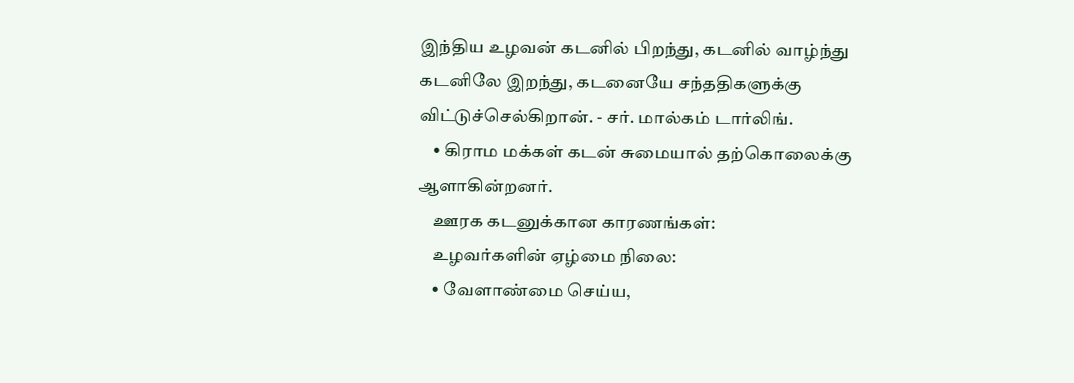இந்திய உழவன் கடனில் பிறந்து, கடனில் வாழ்ந்து கடனிலே இறந்து, கடனையே சந்ததிகளுக்கு விட்டுச்செல்கிறான். - சர். மால்கம் டார்லிங்.
    • கிராம மக்கள் கடன் சுமையால் தற்கொலைக்கு ஆளாகின்றனர்.
    ஊரக கடனுக்கான காரணங்கள்:
    உழவர்களின் ஏழ்மை நிலை:
    • வேளாண்மை செய்ய,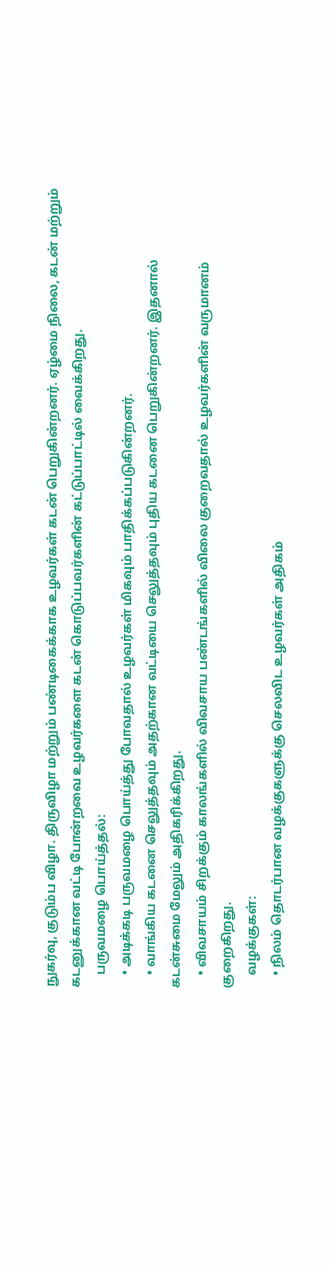நுகர்வு, குடும்ப விழா. திருவிழா மற்றும் பண்டிகைக்காக உழவர்கள் கடன் பெறுகின்றனர். ஏழ்மை நிலை, கடன் மற்றும் கடனுக்கான வட்டி போன்றவை உழவர்களை கடன் கொடுப்பவர்களின் கட்டுப்பாட்டில் வைக்கிறது.
    பருவமழை பொய்த்தல்:
    • அடிக்கடி பருவமழை பொய்த்து போவதால் உழவர்கள் மிகவும் பாதிக்கப்படுகின்றனர்.
    • வாங்கிய கடனை செலுத்தவும் அதற்கான வட்டியை செலுத்தவும் புதிய கடனை பெறுகின்றனர். இதனால் கடன்சுமை மேலும் அதிகரிக்கிறது.
    • விவசாயம் சிறக்கும் காலங்களில் விவசாய பண்டங்களில் விலை குறைவதால் உழவர்களின் வருமானம் குறைகிறது.
    வழக்குகள்:
    • நிலம் தொடர்பான வழக்குகளுக்கு செலவிட உழவர்கள் அதிகம்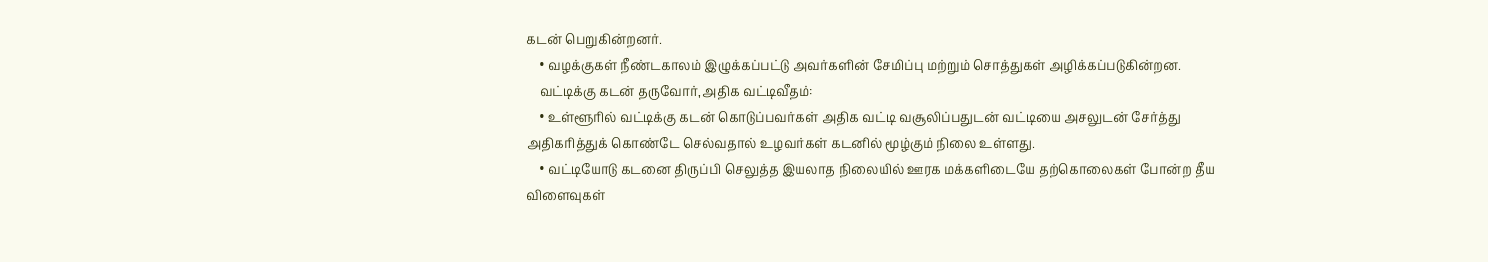கடன் பெறுகின்றனர்.
    • வழக்குகள் நீண்டகாலம் இழுக்கப்பட்டு அவர்களின் சேமிப்பு மற்றும் சொத்துகள் அழிக்கப்படுகின்றன.
    வட்டிக்கு கடன் தருவோர்,அதிக வட்டிவீதம்:
    • உள்ளூரில் வட்டிக்கு கடன் கொடுப்பவர்கள் அதிக வட்டி வசூலிப்பதுடன் வட்டியை அசலுடன் சேர்த்து அதிகரித்துக் கொண்டே செல்வதால் உழவர்கள் கடனில் மூழ்கும் நிலை உள்ளது.
    • வட்டியோடு கடனை திருப்பி செலுத்த இயலாத நிலையில் ஊரக மக்களிடையே தற்கொலைகள் போன்ற தீய விளைவுகள்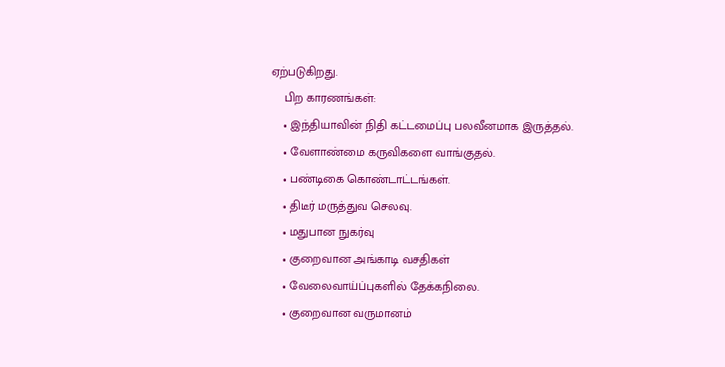ஏற்படுகிறது.
    பிற காரணங்கள்:
    • இந்தியாவின் நிதி கட்டமைப்பு பலவீனமாக இருத்தல்.
    • வேளாண்மை கருவிகளை வாங்குதல்.
    • பண்டிகை கொண்டாட்டங்கள்.
    • திடீர் மருத்துவ செலவு.
    • மதுபான நுகர்வு
    • குறைவான அங்காடி வசதிகள்
    • வேலைவாய்ப்புகளில் தேக்கநிலை.
    • குறைவான வருமானம்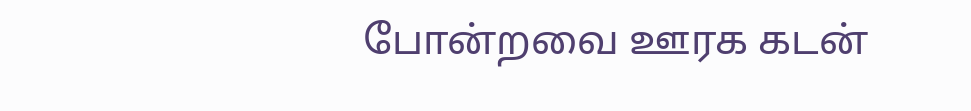போன்றவை ஊரக கடன்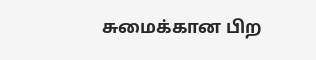சுமைக்கான பிற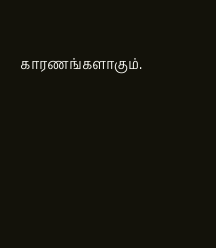காரணங்களாகும்.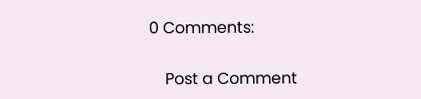0 Comments:

    Post a Comment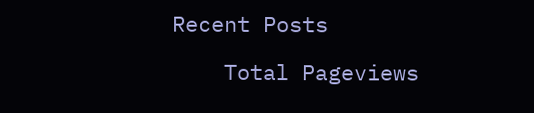Recent Posts

    Total Pageviews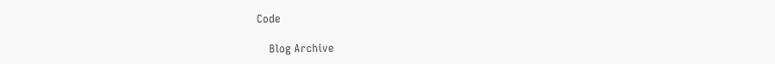Code

    Blog Archive